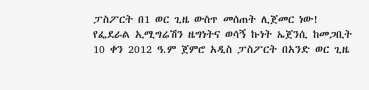ፓስፖርት በ1 ወር ጊዜ ውስጥ መሰጠት ሊጀመር ነው!
የፌደራል ኢሚግሬሽን ዜግነትና ወሳኝ ኩነት ኤጀንሲ ከመጋቢት 10 ቀን 2012 ዓ.ም ጀምሮ አዲስ ፓስፖርት በአንድ ወር ጊዜ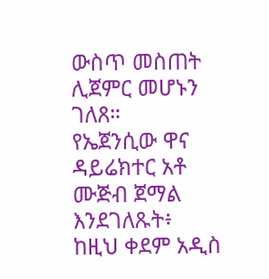ውስጥ መስጠት ሊጀምር መሆኑን ገለጸ።
የኤጀንሲው ዋና ዳይሬክተር አቶ ሙጅብ ጀማል እንደገለጹት፥ ከዚህ ቀደም አዲስ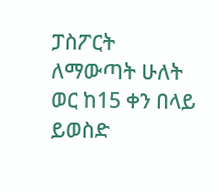ፓስፖርት ለማውጣት ሁለት ወር ከ15 ቀን በላይ ይወስድ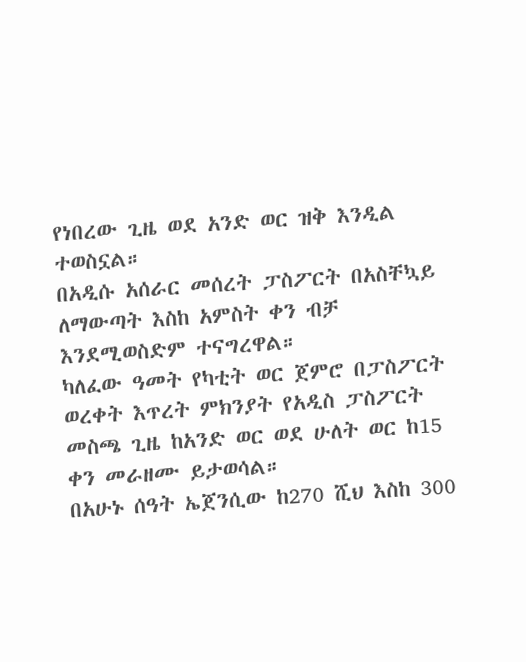የነበረው ጊዜ ወደ አንድ ወር ዝቅ እንዲል ተወስኗል።
በአዲሱ አሰራር መሰረት ፓስፖርት በአስቸኳይ ለማውጣት እስከ አምስት ቀን ብቻ እንደሚወስድም ተናግረዋል።
ካለፈው ዓመት የካቲት ወር ጀምሮ በፓስፖርት ወረቀት እጥረት ምክንያት የአዲስ ፓስፖርት መስጫ ጊዜ ከአንድ ወር ወደ ሁለት ወር ከ15 ቀን መራዘሙ ይታወሳል።
በአሁኑ ሰዓት ኤጀንሲው ከ270 ሺህ እስከ 300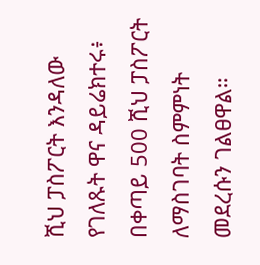ሺህ ፓስፖርት እንዳለው የገለጹት ዋና ዳይሬክተሩ፥ በቀጣይ 500 ሺህ ፓስፖርት ለማስገባት ስምምነት መደረሱን ገልፀዋል።